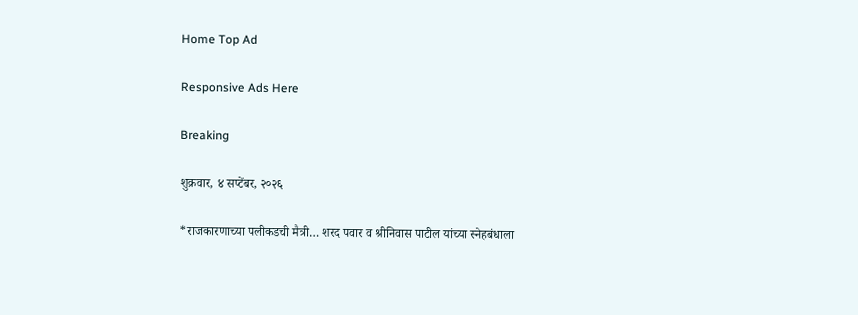Home Top Ad

Responsive Ads Here

Breaking

शुक्रवार, ४ सप्टेंबर, २०२६

*राजकारणाच्या पलीकडची मैत्री… शरद पवार व श्रीनिवास पाटील यांच्या स्नेहबंधाला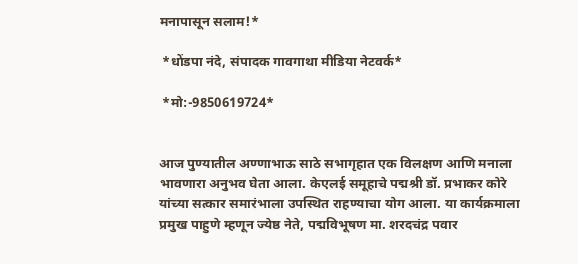मनापासून सलाम!*

 *धोंडपा नंदे, संपादक गावगाथा मीडिया नेटवर्क*

 *मो:-9850619724*


आज पुण्यातील अण्णाभाऊ साठे सभागृहात एक विलक्षण आणि मनाला भावणारा अनुभव घेता आला. केएलई समूहाचे पद्मश्री डॉ. प्रभाकर कोरे यांच्या सत्कार समारंभाला उपस्थित राहण्याचा योग आला. या कार्यक्रमाला प्रमुख पाहुणे म्हणून ज्येष्ठ नेते, पद्मविभूषण मा. शरदचंद्र पवार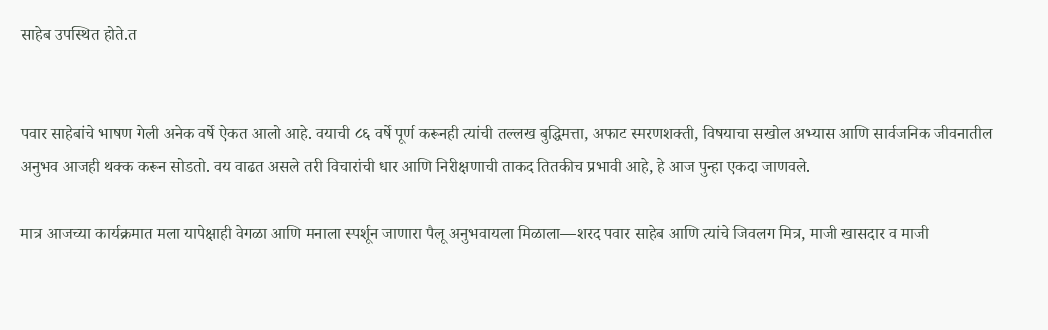साहेब उपस्थित होते.त


पवार साहेबांचे भाषण गेली अनेक वर्षे ऐकत आलो आहे. वयाची ८६ वर्षे पूर्ण करूनही त्यांची तल्लख बुद्धिमत्ता, अफाट स्मरणशक्ती, विषयाचा सखोल अभ्यास आणि सार्वजनिक जीवनातील अनुभव आजही थक्क करून सोडतो. वय वाढत असले तरी विचारांची धार आणि निरीक्षणाची ताकद तितकीच प्रभावी आहे, हे आज पुन्हा एकदा जाणवले.

मात्र आजच्या कार्यक्रमात मला यापेक्षाही वेगळा आणि मनाला स्पर्शून जाणारा पैलू अनुभवायला मिळाला—शरद पवार साहेब आणि त्यांचे जिवलग मित्र, माजी खासदार व माजी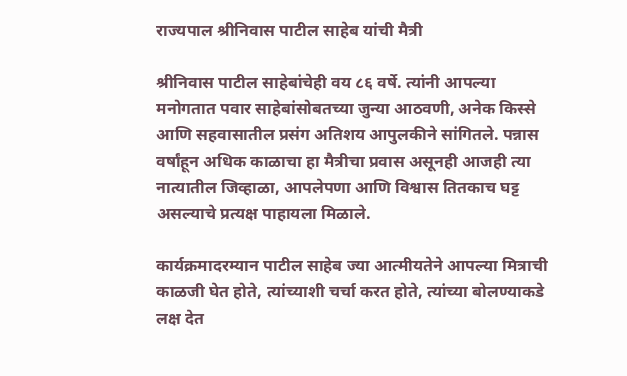राज्यपाल श्रीनिवास पाटील साहेब यांची मैत्री

श्रीनिवास पाटील साहेबांचेही वय ८६ वर्षे. त्यांनी आपल्या मनोगतात पवार साहेबांसोबतच्या जुन्या आठवणी, अनेक किस्से आणि सहवासातील प्रसंग अतिशय आपुलकीने सांगितले. पन्नास वर्षांहून अधिक काळाचा हा मैत्रीचा प्रवास असूनही आजही त्या नात्यातील जिव्हाळा, आपलेपणा आणि विश्वास तितकाच घट्ट असल्याचे प्रत्यक्ष पाहायला मिळाले.

कार्यक्रमादरम्यान पाटील साहेब ज्या आत्मीयतेने आपल्या मित्राची काळजी घेत होते, त्यांच्याशी चर्चा करत होते, त्यांच्या बोलण्याकडे लक्ष देत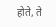होते, ते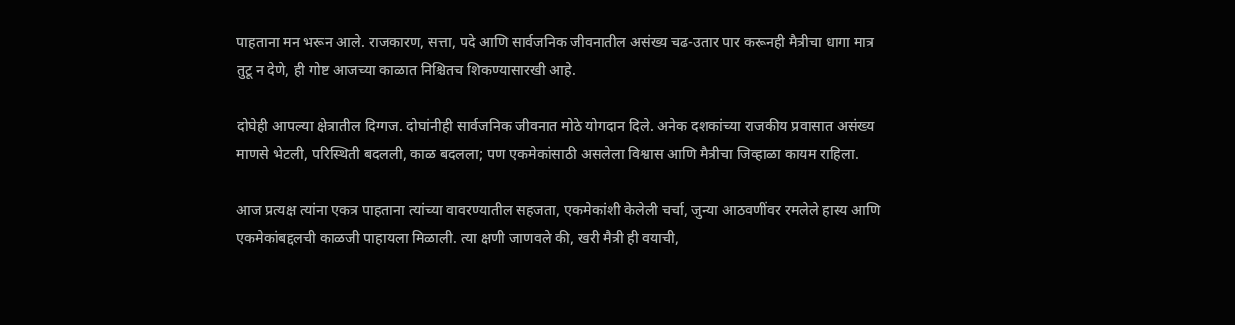पाहताना मन भरून आले. राजकारण, सत्ता, पदे आणि सार्वजनिक जीवनातील असंख्य चढ-उतार पार करूनही मैत्रीचा धागा मात्र तुटू न देणे, ही गोष्ट आजच्या काळात निश्चितच शिकण्यासारखी आहे.

दोघेही आपल्या क्षेत्रातील दिग्गज. दोघांनीही सार्वजनिक जीवनात मोठे योगदान दिले. अनेक दशकांच्या राजकीय प्रवासात असंख्य माणसे भेटली, परिस्थिती बदलली, काळ बदलला; पण एकमेकांसाठी असलेला विश्वास आणि मैत्रीचा जिव्हाळा कायम राहिला.

आज प्रत्यक्ष त्यांना एकत्र पाहताना त्यांच्या वावरण्यातील सहजता, एकमेकांशी केलेली चर्चा, जुन्या आठवणींवर रमलेले हास्य आणि एकमेकांबद्दलची काळजी पाहायला मिळाली. त्या क्षणी जाणवले की, खरी मैत्री ही वयाची,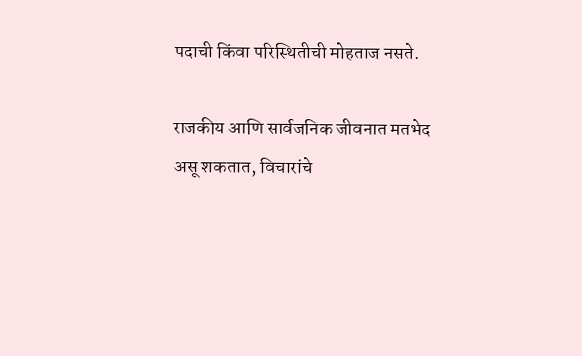पदाची किंवा परिस्थितीची मोहताज नसते.

राजकीय आणि सार्वजनिक जीवनात मतभेद असू शकतात, विचारांचे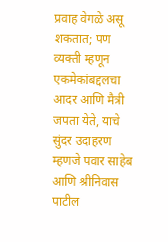प्रवाह वेगळे असू शकतात; पण व्यक्ती म्हणून एकमेकांबद्दलचा आदर आणि मैत्री जपता येते, याचे सुंदर उदाहरण म्हणजे पवार साहेब आणि श्रीनिवास पाटील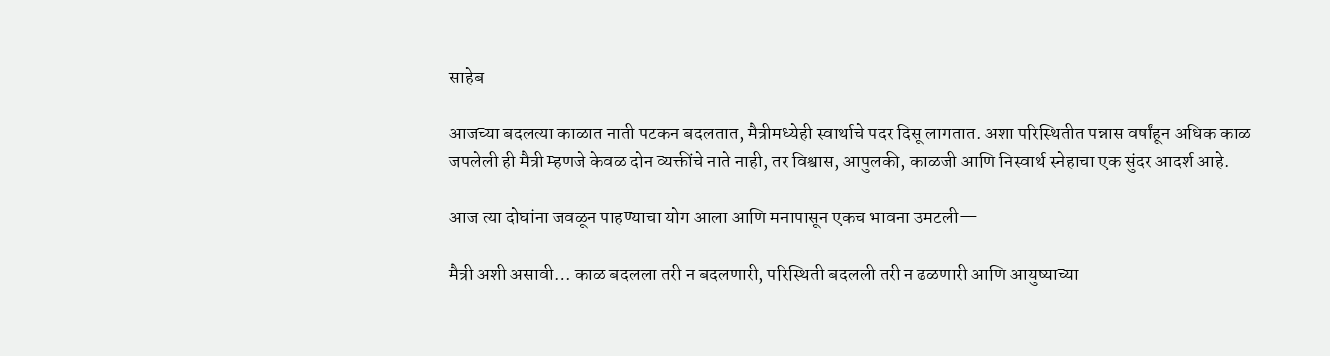साहेब

आजच्या बदलत्या काळात नाती पटकन बदलतात, मैत्रीमध्येही स्वार्थाचे पदर दिसू लागतात. अशा परिस्थितीत पन्नास वर्षांहून अधिक काळ जपलेली ही मैत्री म्हणजे केवळ दोन व्यक्तींचे नाते नाही, तर विश्वास, आपुलकी, काळजी आणि निस्वार्थ स्नेहाचा एक सुंदर आदर्श आहे.

आज त्या दोघांना जवळून पाहण्याचा योग आला आणि मनापासून एकच भावना उमटली—

मैत्री अशी असावी… काळ बदलला तरी न बदलणारी, परिस्थिती बदलली तरी न ढळणारी आणि आयुष्याच्या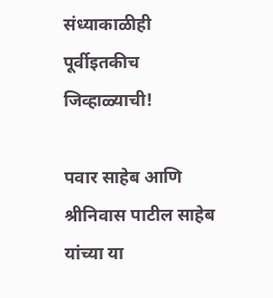संध्याकाळीही पूर्वीइतकीच जिव्हाळ्याची!

पवार साहेब आणि श्रीनिवास पाटील साहेब यांच्या या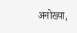अनोख्या,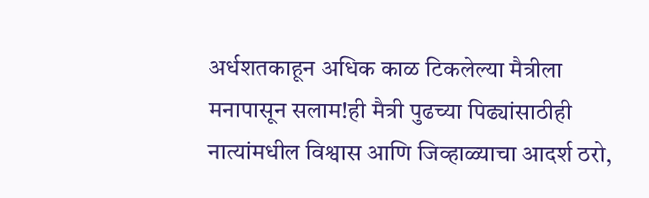अर्धशतकाहून अधिक काळ टिकलेल्या मैत्रीला मनापासून सलाम!ही मैत्री पुढच्या पिढ्यांसाठीही नात्यांमधील विश्वास आणि जिव्हाळ्याचा आदर्श ठरो,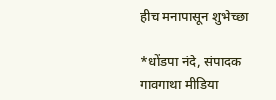हीच मनापासून शुभेच्छा

*धोंडपा नंदे, संपादक गावगाथा मीडिया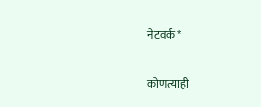नेटवर्क*

कोणत्याही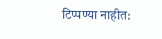टिप्पण्‍या नाहीत: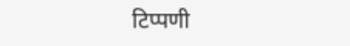टिप्पणी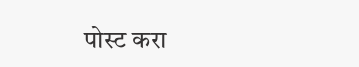पोस्ट करा